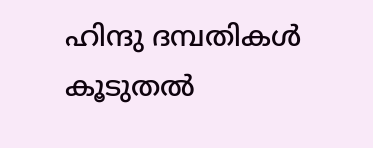ഹിന്ദു ദമ്പതികൾ കൂടുതൽ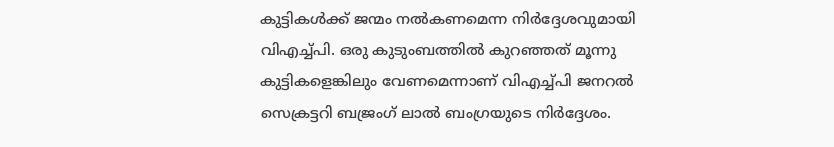കുട്ടികൾക്ക് ജന്മം നൽകണമെന്ന നിർദ്ദേശവുമായി വിഎച്ച്പി. ഒരു കുടുംബത്തിൽ കുറഞ്ഞത് മൂന്നു കുട്ടികളെങ്കിലും വേണമെന്നാണ് വിഎച്ച്പി ജനറൽ സെക്രട്ടറി ബജ്രംഗ് ലാൽ ബംഗ്രയുടെ നിർദ്ദേശം.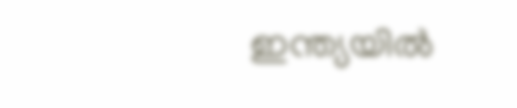ഇന്ത്യയിൽ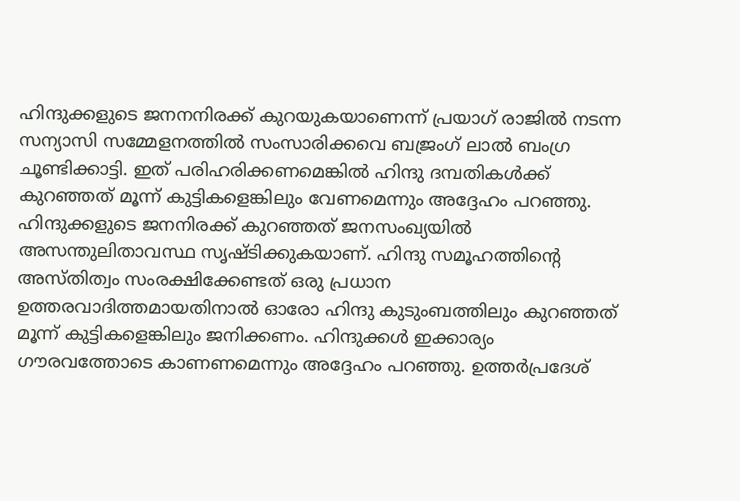ഹിന്ദുക്കളുടെ ജനനനിരക്ക് കുറയുകയാണെന്ന് പ്രയാഗ് രാജിൽ നടന്ന സന്യാസി സമ്മേളനത്തിൽ സംസാരിക്കവെ ബജ്രംഗ് ലാൽ ബംഗ്ര ചൂണ്ടിക്കാട്ടി. ഇത് പരിഹരിക്കണമെങ്കിൽ ഹിന്ദു ദമ്പതികൾക്ക് കുറഞ്ഞത് മൂന്ന് കുട്ടികളെങ്കിലും വേണമെന്നും അദ്ദേഹം പറഞ്ഞു.
ഹിന്ദുക്കളുടെ ജനനിരക്ക് കുറഞ്ഞത് ജനസംഖ്യയിൽ അസന്തുലിതാവസ്ഥ സൃഷ്ടിക്കുകയാണ്. ഹിന്ദു സമൂഹത്തിൻ്റെ അസ്തിത്വം സംരക്ഷിക്കേണ്ടത് ഒരു പ്രധാന ഉത്തരവാദിത്തമായതിനാൽ ഓരോ ഹിന്ദു കുടുംബത്തിലും കുറഞ്ഞത് മൂന്ന് കുട്ടികളെങ്കിലും ജനിക്കണം. ഹിന്ദുക്കൾ ഇക്കാര്യം ഗൗരവത്തോടെ കാണണമെന്നും അദ്ദേഹം പറഞ്ഞു. ഉത്തർപ്രദേശ്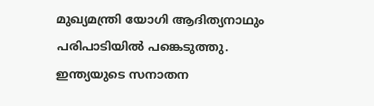മുഖ്യമന്ത്രി യോഗി ആദിത്യനാഥും പരിപാടിയിൽ പങ്കെടുത്തു. ഇന്ത്യയുടെ സനാതന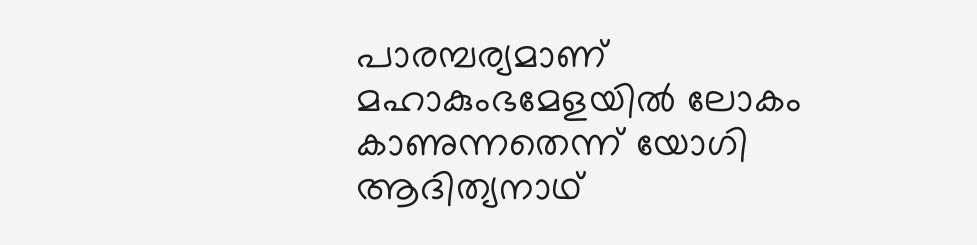പാരമ്പര്യമാണ് മഹാകുംഭമേളയിൽ ലോകം കാണുന്നതെന്ന് യോഗി ആദിത്യനാഥ്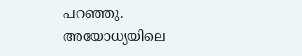പറഞ്ഞു.
അയോധ്യയിലെ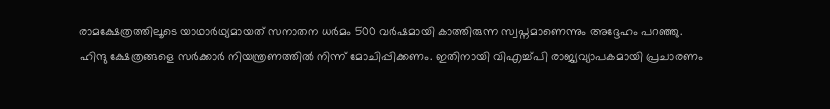രാമക്ഷേത്രത്തിലൂടെ യാഥാർഥ്യമായത് സനാതന ധർമം 500 വർഷമായി കാത്തിരുന്ന സ്വപ്നമാണെന്നും അദ്ദേഹം പറഞ്ഞു. ഹിന്ദു ക്ഷേത്രങ്ങളെ സർക്കാർ നിയന്ത്രണത്തിൽ നിന്ന് മോചിപ്പിക്കണം. ഇതിനായി വിഎച്ച്പി രാജ്യവ്യാപകമായി പ്രചാരണം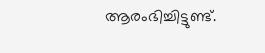ആരംഭിച്ചിട്ടുണ്ട്.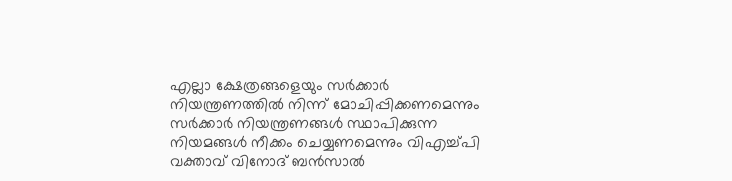എല്ലാ ക്ഷേത്രങ്ങളെയും സർക്കാർ നിയന്ത്രണത്തിൽ നിന്ന് മോചിപ്പിക്കണമെന്നും സർക്കാർ നിയന്ത്രണങ്ങൾ സ്ഥാപിക്കുന്ന നിയമങ്ങൾ നീക്കം ചെയ്യണമെന്നും വിഎച്ച്പി വക്താവ് വിനോദ് ബൻസാൽ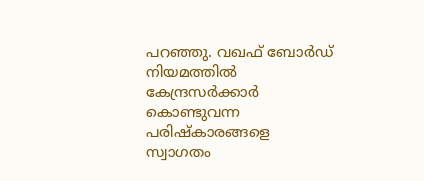പറഞ്ഞു. വഖഫ് ബോർഡ് നിയമത്തിൽ കേന്ദ്രസർക്കാർ കൊണ്ടുവന്ന പരിഷ്കാരങ്ങളെ സ്വാഗതം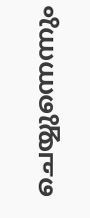ചെയ്യുന്നെന്നും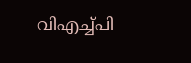വിഎച്ച്പി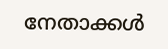നേതാക്കൾ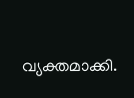വ്യക്തമാക്കി.